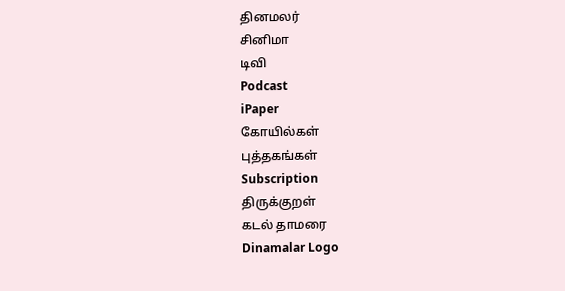தினமலர்
சினிமா
டிவி
Podcast
iPaper
கோயில்கள்
புத்தகங்கள்
Subscription
திருக்குறள்
கடல் தாமரை
Dinamalar Logo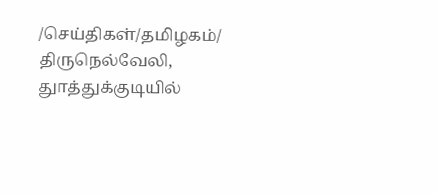/செய்திகள்/தமிழகம்/ திருநெல்வேலி, துாத்துக்குடியில்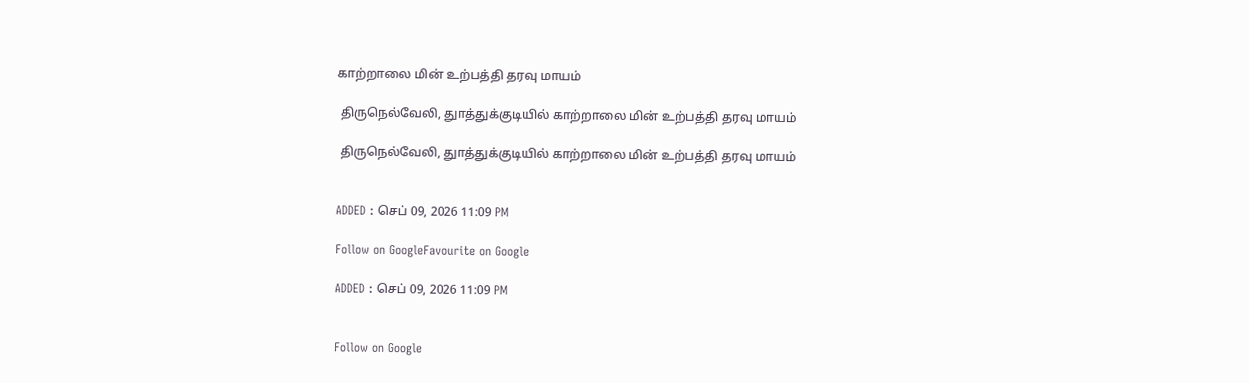காற்றாலை மின் உற்பத்தி தரவு மாயம்

 திருநெல்வேலி, துாத்துக்குடியில் காற்றாலை மின் உற்பத்தி தரவு மாயம்

 திருநெல்வேலி, துாத்துக்குடியில் காற்றாலை மின் உற்பத்தி தரவு மாயம்


ADDED : செப் 09, 2026 11:09 PM

Follow on GoogleFavourite on Google

ADDED : செப் 09, 2026 11:09 PM


Follow on Google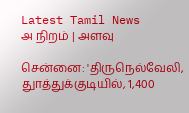Latest Tamil News
அ நிறம் | அளவு

சென்னை: 'திருநெல்வேலி, துாத்துக்குடியில், 1,400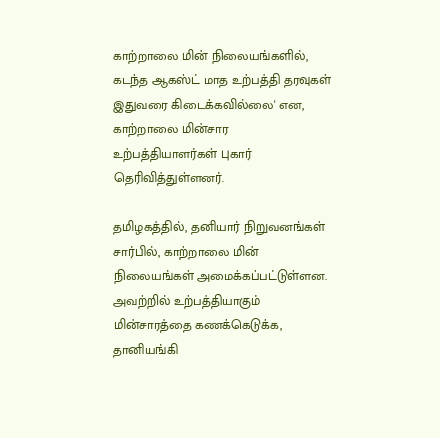காற்றாலை மின் நிலையங்களில், கடந்த ஆகஸ்ட் மாத உற்பத்தி தரவுகள் இதுவரை கிடைக்கவில்லை' என, காற்றாலை மின்சார உற்பத்தியாளர்கள் புகார் தெரிவித்துள்ளனர்.

தமிழகத்தில், தனியார் நிறுவனங்கள் சார்பில், காற்றாலை மின் நிலையங்கள் அமைக்கப்பட்டுள்ளன. அவற்றில் உற்பத்தியாகும் மின்சாரத்தை கணக்கெடுக்க, தானியங்கி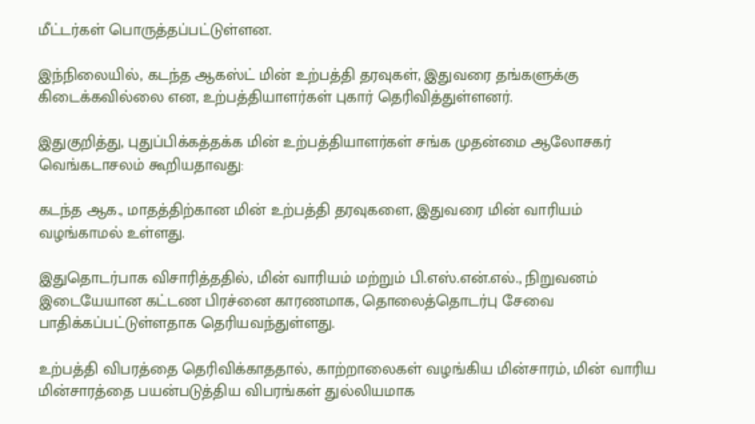மீட்டர்கள் பொருத்தப்பட்டுள்ளன.

இந்நிலையில், கடந்த ஆகஸ்ட் மின் உற்பத்தி தரவுகள், இதுவரை தங்களுக்கு கிடைக்கவில்லை என, உற்பத்தியாளர்கள் புகார் தெரிவித்துள்ளனர்.

இதுகுறித்து, புதுப்பிக்கத்தக்க மின் உற்பத்தியாளர்கள் சங்க முதன்மை ஆலோசகர் வெங்கடாசலம் கூறியதாவது:

கடந்த ஆக., மாதத்திற்கான மின் உற்பத்தி தரவுகளை, இதுவரை மின் வாரியம் வழங்காமல் உள்ளது.

இதுதொடர்பாக விசாரித்ததில், மின் வாரியம் மற்றும் பி.எஸ்.என்.எல்., நிறுவனம் இடையேயான கட்டண பிரச்னை காரணமாக, தொலைத்தொடர்பு சேவை பாதிக்கப்பட்டுள்ளதாக தெரியவந்துள்ளது.

உற்பத்தி விபரத்தை தெரிவிக்காததால், காற்றாலைகள் வழங்கிய மின்சாரம், மின் வாரிய மின்சாரத்தை பயன்படுத்திய விபரங்கள் துல்லியமாக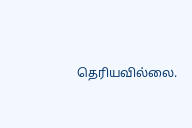தெரியவில்லை.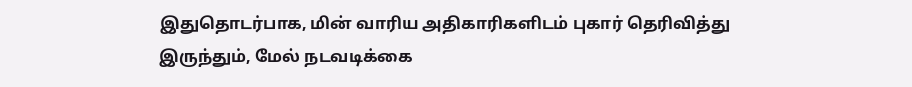இதுதொடர்பாக, மின் வாரிய அதிகாரிகளிடம் புகார் தெரிவித்து இருந்தும், மேல் நடவடிக்கை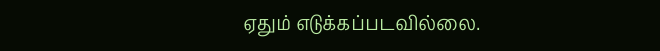ஏதும் எடுக்கப்படவில்லை.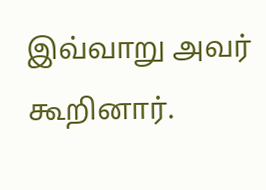இவ்வாறு அவர் கூறினார்.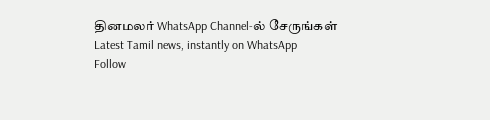தினமலர் WhatsApp Channel-ல் சேருங்கள்
Latest Tamil news, instantly on WhatsApp
Follow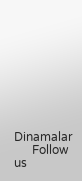Dinamalar
      Follow us